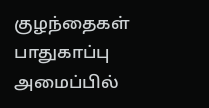குழந்தைகள் பாதுகாப்பு அமைப்பில்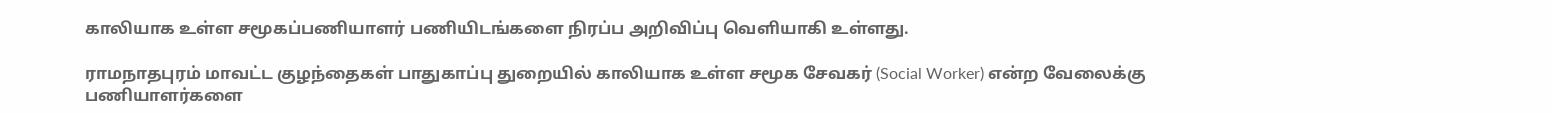காலியாக உள்ள சமூகப்பணியாளர்‌ பணியிடங்களை நிரப்ப அறிவிப்பு வெளியாகி உள்ளது.

ராமநாதபுரம் மாவட்ட குழந்தைகள் பாதுகாப்பு துறையில் காலியாக உள்ள சமூக சேவகர் (Social Worker) என்ற வேலைக்கு பணியாளர்களை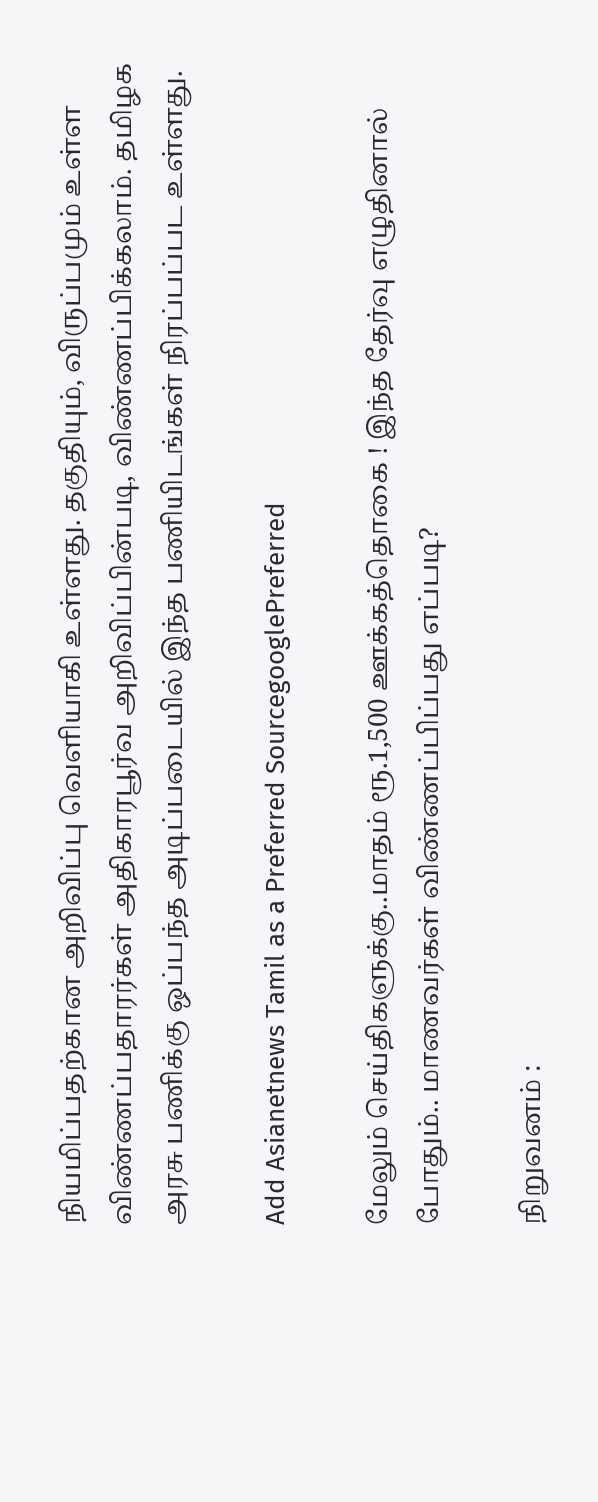நியமிப்பதற்கான அறிவிப்பு வெளியாகி உள்ளது. தகுதியும், விருப்பமும் உள்ள விண்ணப்பதாரர்கள் அதிகாரபூர்வ அறிவிப்பின்படி, விண்ணப்பிக்கலாம். தமிழக அரசு பணிக்கு ஒப்பந்த அடிப்படையில்‌ இந்த பணியிடங்கள் நிரப்பப்பட உள்ளது.

Add Asianetnews Tamil as a Preferred SourcegooglePreferred

மேலும் செய்திகளுக்கு..மாதம் ரூ.1,500 ஊக்கத்தொகை ! இந்த தேர்வு எழுதினால் போதும்.. மாணவர்கள் விண்ணப்பிப்பது எப்படி?

நிறுவனம் :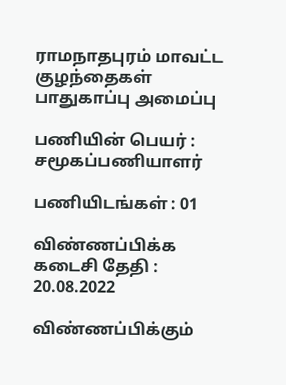ராமநாதபுரம் மாவட்ட குழந்தைகள் பாதுகாப்பு அமைப்பு

பணியின் பெயர் : சமூகப்பணியாளர்‌

பணியிடங்கள் : 01

விண்ணப்பிக்க கடைசி தேதி : 20.08.2022

விண்ணப்பிக்கும்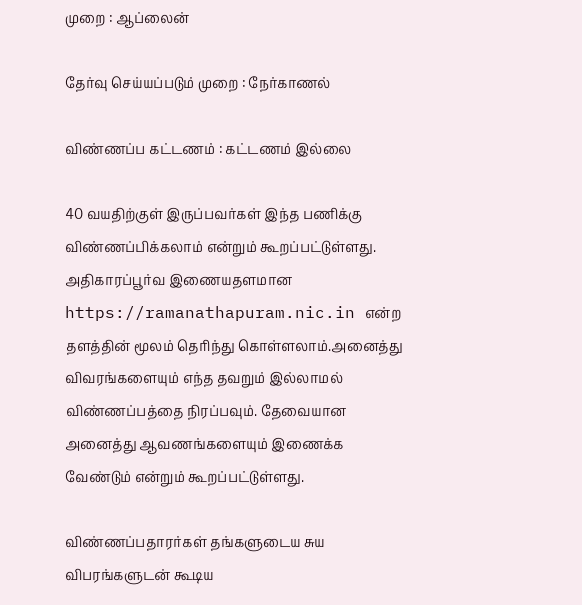முறை : ஆப்லைன்

தேர்வு செய்யப்படும் முறை : நேர்காணல்

விண்ணப்ப கட்டணம் : கட்டணம் இல்லை

40 வயதிற்குள்‌ இருப்பவர்கள் இந்த பணிக்கு விண்ணப்பிக்கலாம்‌ என்றும் கூறப்பட்டுள்ளது. அதிகாரப்பூர்வ இணையதளமான https://ramanathapuram.nic.in என்ற தளத்தின் மூலம் தெரிந்து கொள்ளலாம்.அனைத்து விவரங்களையும் எந்த தவறும் இல்லாமல் விண்ணப்பத்தை நிரப்பவும். தேவையான அனைத்து ஆவணங்களையும் இணைக்க வேண்டும் என்றும் கூறப்பட்டுள்ளது.

விண்ணப்பதாரர்கள்‌ தங்களுடைய சுய விபரங்களுடன்‌ கூடிய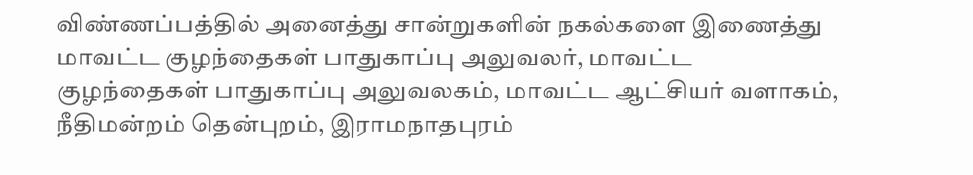விண்ணப்பத்தில்‌ அனைத்து சான்றுகளின்‌ நகல்களை இணைத்து மாவட்ட குழந்தைகள்‌ பாதுகாப்பு அலுவலர்‌, மாவட்ட குழந்தைகள்‌ பாதுகாப்பு அலுவலகம்‌, மாவட்ட ஆட்சியர்‌ வளாகம்‌, நீதிமன்றம்‌ தென்புறம், இராமநாதபுரம்‌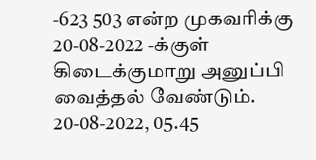-623 503 என்ற முகவரிக்கு 20-08-2022 -க்குள்‌ கிடைக்குமாறு அனுப்பி வைத்தல்‌ வேண்டும்‌. 20-08-2022, 05.45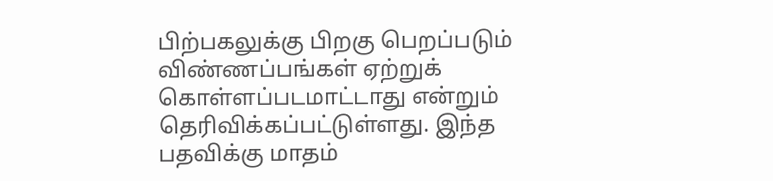பிற்பகலுக்கு பிறகு பெறப்படும்‌ விண்ணப்பங்கள்‌ ஏற்றுக்‌ கொள்ளப்படமாட்டாது என்றும் தெரிவிக்கப்பட்டுள்ளது. இந்த பதவிக்கு மாதம்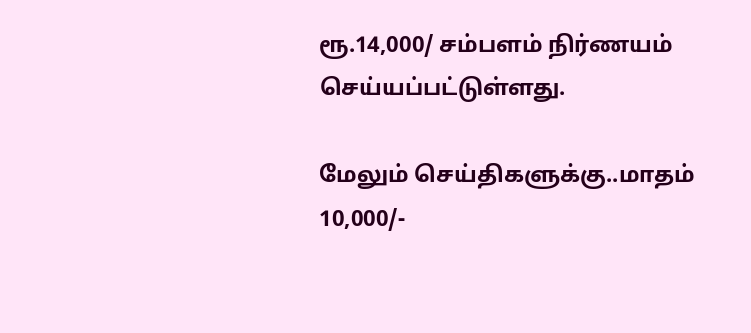ரூ.14,000/ சம்பளம் நிர்ணயம் செய்யப்பட்டுள்ளது.

மேலும் செய்திகளுக்கு..மாதம் 10,000/-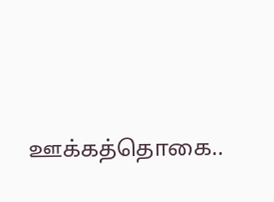ஊக்கத்தொகை..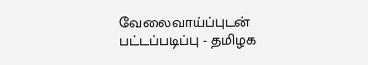வேலைவாய்ப்புடன் பட்டப்படிப்பு - தமிழக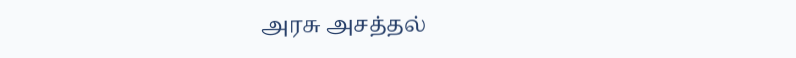அரசு அசத்தல்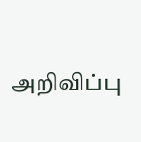அறிவிப்பு